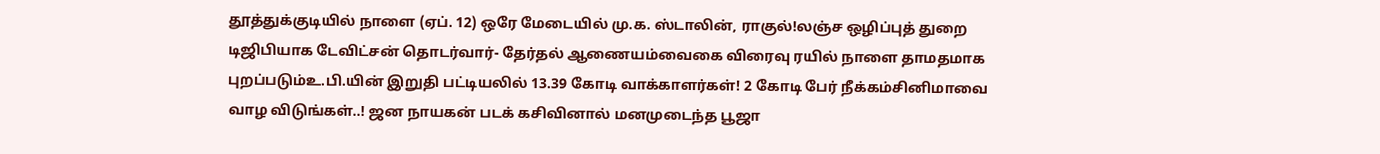தூத்துக்குடியில் நாளை (ஏப். 12) ஒரே மேடையில் மு.க. ஸ்டாலின், ராகுல்!லஞ்ச ஒழிப்புத் துறை டிஜிபியாக டேவிட்சன் தொடர்வார்- தேர்தல் ஆணையம்வைகை விரைவு ரயில் நாளை தாமதமாக புறப்படும்உ.பி.யின் இறுதி பட்டியலில் 13.39 கோடி வாக்காளர்கள்! 2 கோடி பேர் நீக்கம்சினிமாவை வாழ விடுங்கள்..! ஜன நாயகன் படக் கசிவினால் மனமுடைந்த பூஜா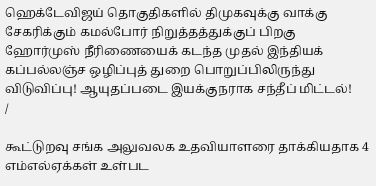ஹெக்டேவிஜய் தொகுதிகளில் திமுகவுக்கு வாக்கு சேகரிக்கும் கமல்போர் நிறுத்தத்துக்குப் பிறகு ஹோர்முஸ் நீரிணையைக் கடந்த முதல் இந்தியக் கப்பல்லஞ்ச ஒழிப்புத் துறை பொறுப்பிலிருந்து விடுவிப்பு! ஆயுதப்படை இயக்குநராக சந்தீப் மிட்டல்!
/

கூட்டுறவு சங்க அலுவலக உதவியாளரை தாக்கியதாக 4 எம்எல்ஏக்கள் உள்பட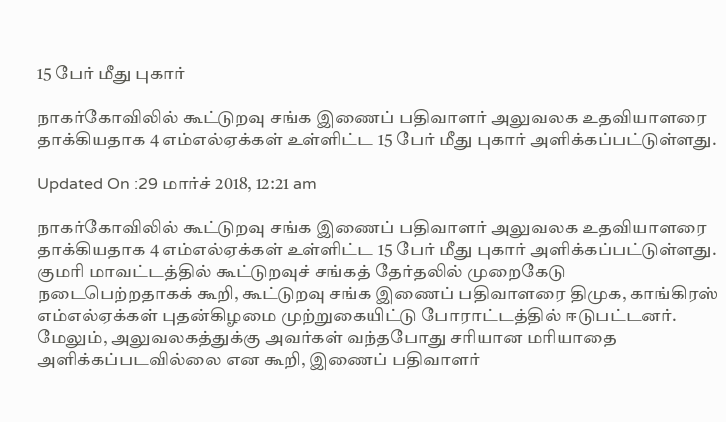15 பேர் மீது புகார்

நாகர்கோவிலில் கூட்டுறவு சங்க இணைப் பதிவாளர் அலுவலக உதவியாளரை தாக்கியதாக 4 எம்எல்ஏக்கள் உள்ளிட்ட 15 பேர் மீது புகார் அளிக்கப்பட்டுள்ளது.

Updated On :29 மார்ச் 2018, 12:21 am

நாகர்கோவிலில் கூட்டுறவு சங்க இணைப் பதிவாளர் அலுவலக உதவியாளரை தாக்கியதாக 4 எம்எல்ஏக்கள் உள்ளிட்ட 15 பேர் மீது புகார் அளிக்கப்பட்டுள்ளது.
குமரி மாவட்டத்தில் கூட்டுறவுச் சங்கத் தேர்தலில் முறைகேடு நடைபெற்றதாகக் கூறி, கூட்டுறவு சங்க இணைப் பதிவாளரை திமுக, காங்கிரஸ் எம்எல்ஏக்கள் புதன்கிழமை முற்றுகையிட்டு போராட்டத்தில் ஈடுபட்டனர். மேலும், அலுவலகத்துக்கு அவர்கள் வந்தபோது சரியான மரியாதை அளிக்கப்படவில்லை என கூறி, இணைப் பதிவாளர்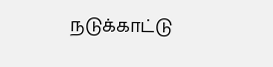நடுக்காட்டு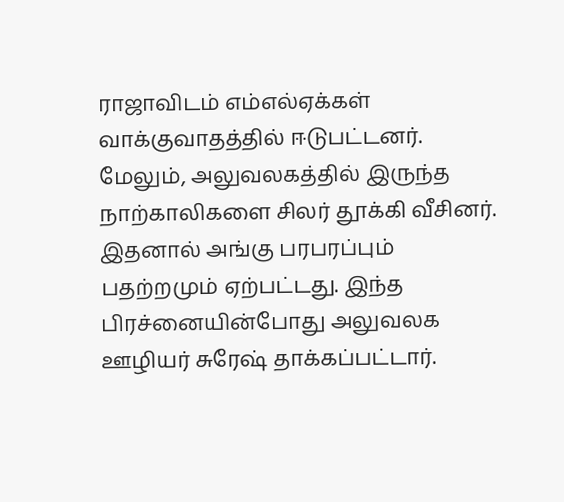ராஜாவிடம் எம்எல்ஏக்கள் வாக்குவாதத்தில் ஈடுபட்டனர்.
மேலும், அலுவலகத்தில் இருந்த நாற்காலிகளை சிலர் தூக்கி வீசினர். இதனால் அங்கு பரபரப்பும் பதற்றமும் ஏற்பட்டது. இந்த பிரச்னையின்போது அலுவலக ஊழியர் சுரேஷ் தாக்கப்பட்டார்.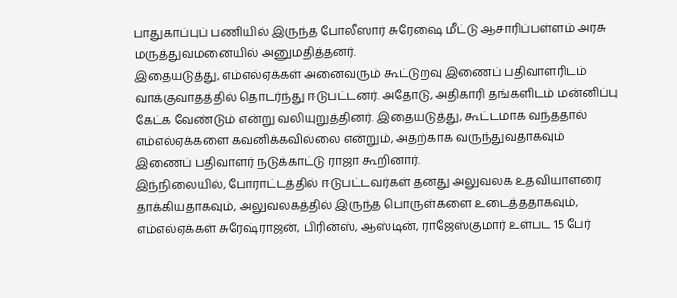பாதுகாப்புப் பணியில் இருந்த போலீஸார் சுரேஷை மீட்டு ஆசாரிப்பள்ளம் அரசு மருத்துவமனையில் அனுமதித்தனர்.
இதையடுத்து, எம்எல்ஏக்கள் அனைவரும் கூட்டுறவு இணைப் பதிவாளரிடம் வாக்குவாதத்தில் தொடர்ந்து ஈடுபட்டனர். அதோடு, அதிகாரி தங்களிடம் மன்னிப்பு கேட்க வேண்டும் என்று வலியுறுத்தினர். இதையடுத்து, கூட்டமாக வந்ததால் எம்எல்ஏக்களை கவனிக்கவில்லை என்றும், அதற்காக வருந்துவதாகவும் இணைப் பதிவாளர் நடுக்காட்டு ராஜா கூறினார்.
இந்நிலையில், போராட்டத்தில் ஈடுபட்டவர்கள் தனது அலுவலக உதவியாளரை தாக்கியதாகவும், அலுவலகத்தில் இருந்த பொருள்களை உடைத்ததாகவும், எம்எல்ஏக்கள் சுரேஷ்ராஜன், பிரின்ஸ், ஆஸ்டின், ராஜேஸ்குமார் உள்பட 15 பேர்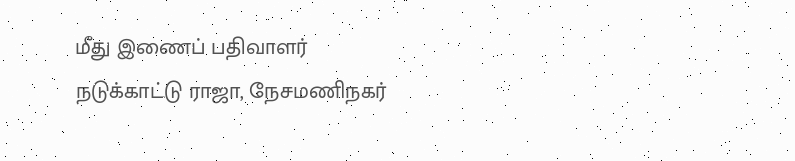மீது இணைப் பதிவாளர் நடுக்காட்டு ராஜா, நேசமணிநகர்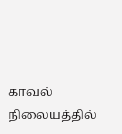காவல் நிலையத்தில்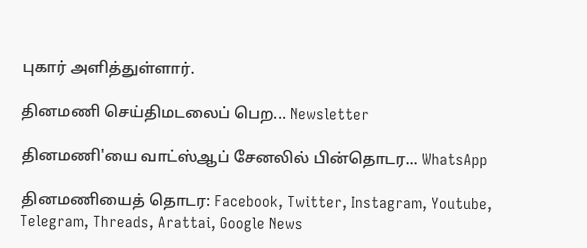புகார் அளித்துள்ளார்.

தினமணி செய்திமடலைப் பெற... Newsletter

தினமணி'யை வாட்ஸ்ஆப் சேனலில் பின்தொடர... WhatsApp

தினமணியைத் தொடர: Facebook, Twitter, Instagram, Youtube, Telegram, Threads, Arattai, Google News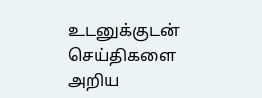உடனுக்குடன் செய்திகளை அறிய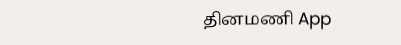தினமணி App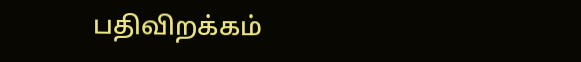பதிவிறக்கம்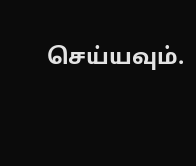செய்யவும்.